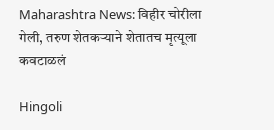Maharashtra News: विहीर चोरीला गेली, तरुण शेतकऱ्याने शेतातच मृत्यूला कवटाळलं

Hingoli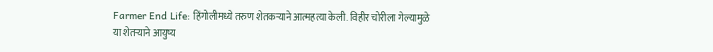Farmer End Life: हिंगोलीमध्ये तरुण शेतकऱ्याने आत्महत्या केली. विहीर चोरीला गेल्यामुळे या शेतऱ्याने आयुष्य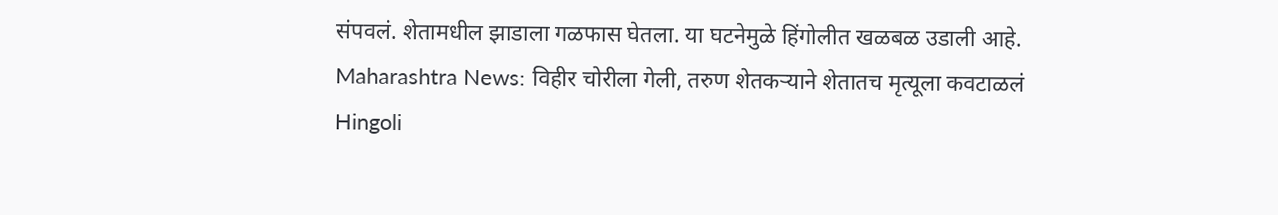संपवलं. शेतामधील झाडाला गळफास घेतला. या घटनेमुळे हिंगोलीत खळबळ उडाली आहे.
Maharashtra News: विहीर चोरीला गेली, तरुण शेतकऱ्याने शेतातच मृत्यूला कवटाळलं
Hingoli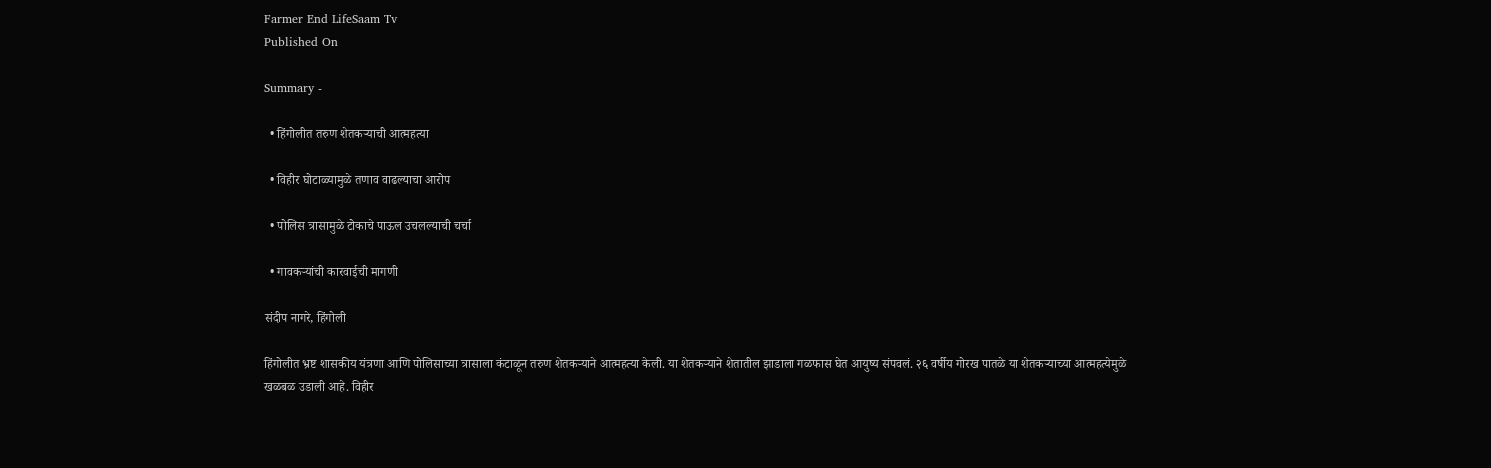Farmer End LifeSaam Tv
Published On

Summary -

  • हिंगोलीत तरुण शेतकऱ्याची आत्महत्या

  • विहीर घोटाळ्यामुळे तणाव वाढल्याचा आरोप

  • पोलिस त्रासामुळे टोकाचे पाऊल उचलल्याची चर्चा

  • गावकऱ्यांची कारवाईची मागणी

संदीप नागरे, हिंगोली

हिंगोलीत भ्रष्ट शासकीय यंत्रणा आणि पोलिसाच्या त्रासाला कंटाळून तरुण शेतकऱ्याने आत्महत्या केली. या शेतकऱ्याने शेतातील झाडाला गळफास घेत आयुष्य संपवलं. २६ वर्षीय गोरख पातळे या शेतकऱ्याच्या आत्महत्येमुळे खळबळ उडाली आहे. विहीर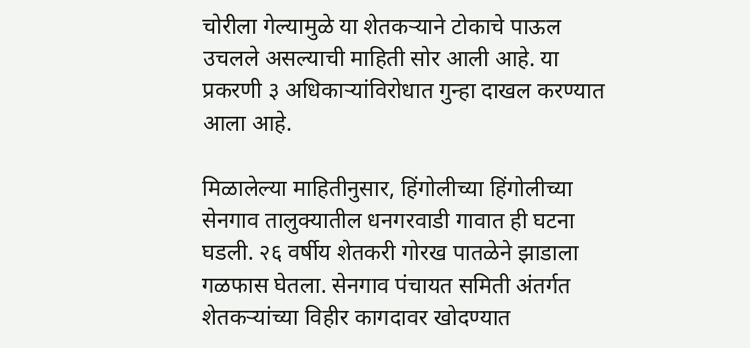चोरीला गेल्यामुळे या शेतकऱ्याने टोकाचे पाऊल उचलले असल्याची माहिती सोर आली आहे. या प्रकरणी ३ अधिकाऱ्यांविरोधात गुन्हा दाखल करण्यात आला आहे.

मिळालेल्या माहितीनुसार, हिंगोलीच्या हिंगोलीच्या सेनगाव तालुक्यातील धनगरवाडी गावात ही घटना घडली. २६ वर्षीय शेतकरी गोरख पातळेने झाडाला गळफास घेतला. सेनगाव पंचायत समिती अंतर्गत शेतकऱ्यांच्या विहीर कागदावर खोदण्यात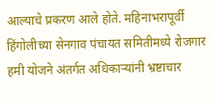आल्याचे प्रकरण आले होते. महिनाभरापूर्वी हिंगोलीच्या सेनगाव पंचायत समितीमध्ये रोजगार हमी योजने अंतर्गत अधिकाऱ्यांनी भ्रष्टाचार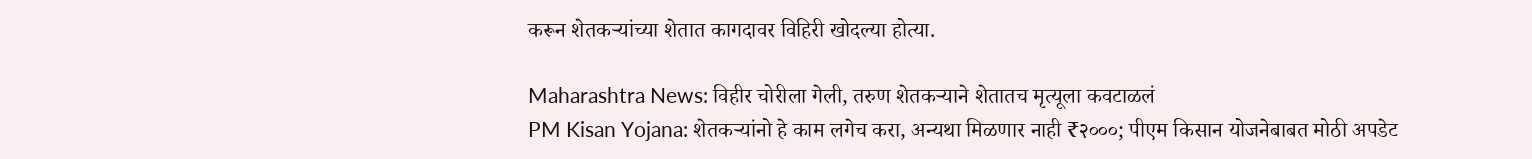करून शेतकऱ्यांच्या शेतात कागदावर विहिरी खोदल्या होत्या.

Maharashtra News: विहीर चोरीला गेली, तरुण शेतकऱ्याने शेतातच मृत्यूला कवटाळलं
PM Kisan Yojana: शेतकऱ्यांनो हे काम लगेच करा, अन्यथा मिळणार नाही ₹२०००; पीएम किसान योजनेबाबत मोठी अपडेट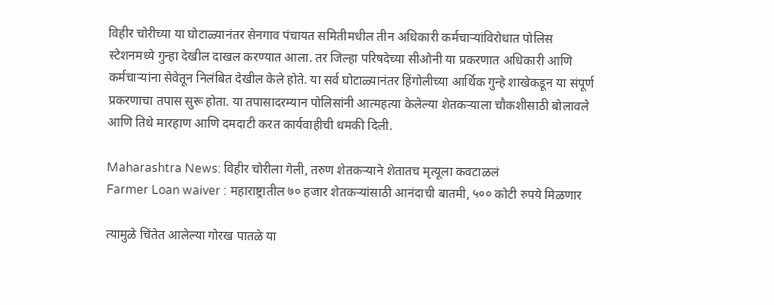विहीर चोरीच्या या घोटाळ्यानंतर सेनगाव पंचायत समितीमधील तीन अधिकारी कर्मचाऱ्यांविरोधात पोलिस स्टेशनमध्ये गुन्हा देखील दाखल करण्यात आला. तर जिल्हा परिषदेच्या सीओनी या प्रकरणात अधिकारी आणि कर्मचाऱ्यांना सेवेतून निलंबित देखील केले होते. या सर्व घोटाळ्यानंतर हिंगोलीच्या आर्थिक गुन्हे शाखेकडून या संपूर्ण प्रकरणाचा तपास सुरू होता. या तपासादरम्यान पोलिसांनी आत्महत्या केलेल्या शेतकऱ्याला चौकशीसाठी बोलावले आणि तिथे मारहाण आणि दमदाटी करत कार्यवाहीची धमकी दिली.

Maharashtra News: विहीर चोरीला गेली, तरुण शेतकऱ्याने शेतातच मृत्यूला कवटाळलं
Farmer Loan waiver : महाराष्ट्रातील ७० हजार शेतकऱ्यांसाठी आनंदाची बातमी, ५०० कोटी रुपये मिळणार

त्यामुळे चिंतेत आलेल्या गोरख पातळे या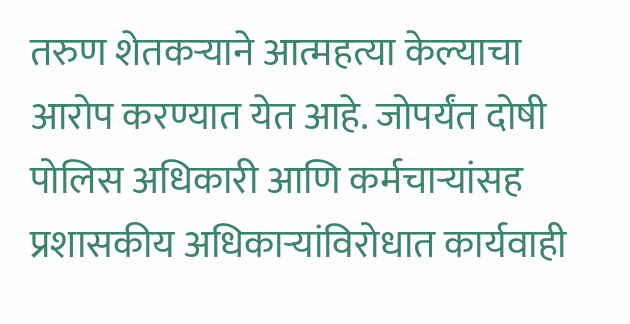तरुण शेतकऱ्याने आत्महत्या केल्याचा आरोप करण्यात येत आहे. जोपर्यंत दोषी पोलिस अधिकारी आणि कर्मचाऱ्यांसह प्रशासकीय अधिकाऱ्यांविरोधात कार्यवाही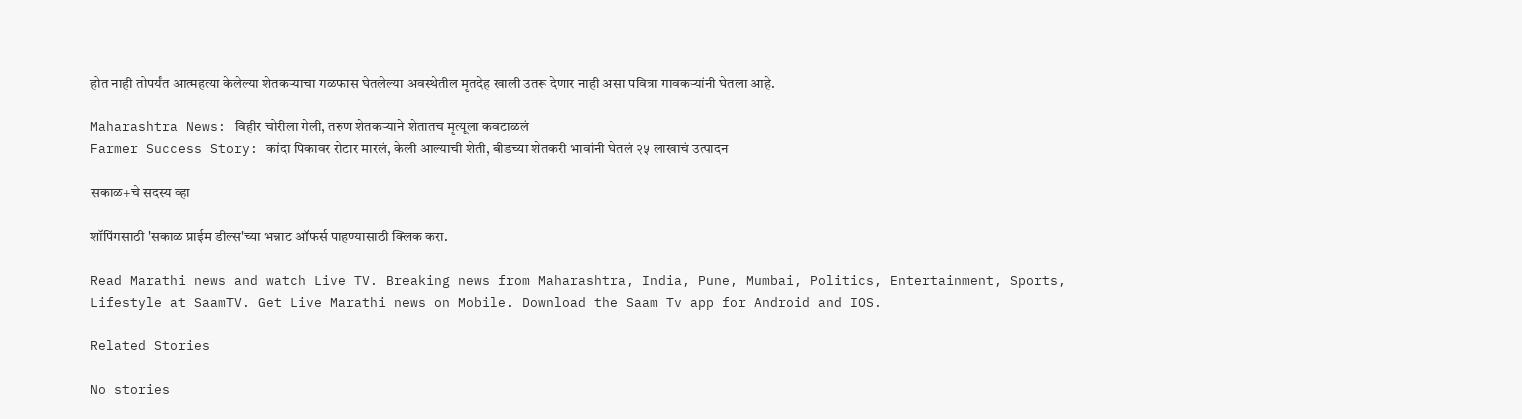होत नाही तोपर्यंत आत्महत्या केलेल्या शेतकऱ्याचा गळफास घेतलेल्या अवस्थेतील मृतदेह खाली उतरू देणार नाही असा पवित्रा गावकऱ्यांनी घेतला आहे.

Maharashtra News: विहीर चोरीला गेली, तरुण शेतकऱ्याने शेतातच मृत्यूला कवटाळलं
Farmer Success Story: कांदा पिकावर रोटार मारलं, केली आल्याची शेती, बीडच्या शेतकरी भावांनी घेतलं २५ लाखाचं उत्पादन

सकाळ+चे सदस्य व्हा

शॉपिंगसाठी 'सकाळ प्राईम डील्स'च्या भन्नाट ऑफर्स पाहण्यासाठी क्लिक करा.

Read Marathi news and watch Live TV. Breaking news from Maharashtra, India, Pune, Mumbai, Politics, Entertainment, Sports, Lifestyle at SaamTV. Get Live Marathi news on Mobile. Download the Saam Tv app for Android and IOS.

Related Stories

No stories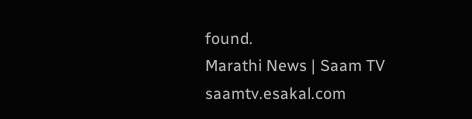found.
Marathi News | Saam TV
saamtv.esakal.com